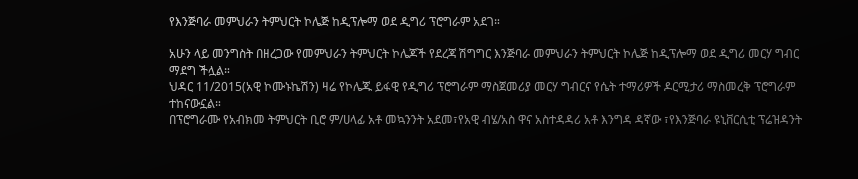የእንጅባራ መምህራን ትምህርት ኮሌጅ ከዲፕሎማ ወደ ዲግሪ ፕሮግራም አደገ።

አሁን ላይ መንግስት በዘረጋው የመምህራን ትምህርት ኮሌጆች የደረጃ ሽግግር እንጅባራ መምህራን ትምህርት ኮሌጅ ከዲፕሎማ ወደ ዲግሪ መርሃ ግብር ማደግ ችሏል።
ህዳር 11/2015(አዊ ኮሙኑኬሽን) ዛሬ የኮሌጁ ይፋዊ የዲግሪ ፕሮግራም ማስጀመሪያ መርሃ ግብርና የሴት ተማሪዎች ዶርሚታሪ ማስመረቅ ፕሮግራም ተከናውኗል።
በፕሮግራሙ የአብክመ ትምህርት ቢሮ ም/ሀላፊ አቶ መኳንንት አደመ፣የአዊ ብሄ/አስ ዋና አስተዳዳሪ አቶ እንግዳ ዳኛው ፣የእንጅባራ ዩኒቨርሲቲ ፕሬዝዳንት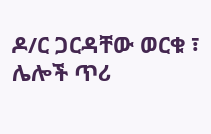ዶ/ር ጋርዳቸው ወርቁ ፣ ሌሎች ጥሪ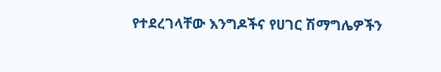የተደረገላቸው እንግዶችና የሀገር ሽማግሌዎችን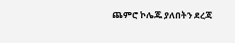ጨምሮ ኮሌጁ ያለበትን ደረጃ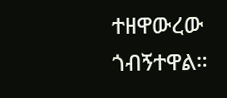ተዘዋውረው ጎብኝተዋል።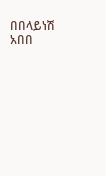በበላይነሽ አበበ